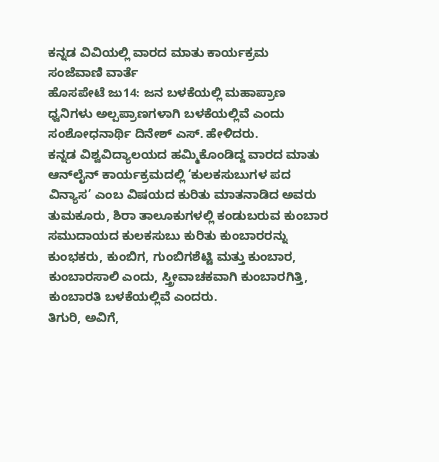ಕನ್ನಡ ವಿವಿಯಲ್ಲಿ ವಾರದ ಮಾತು ಕಾರ್ಯಕ್ರಮ
ಸಂಜೆವಾಣಿ ವಾರ್ತೆ
ಹೊಸಪೇಟೆ ಜು14: ಜನ ಬಳಕೆಯಲ್ಲಿ ಮಹಾಪ್ರಾಣ ಧ್ವನಿಗಳು ಅಲ್ಪಪ್ರಾಣಗಳಾಗಿ ಬಳಕೆಯಲ್ಲಿವೆ ಎಂದು ಸಂಶೋಧನಾರ್ಥಿ ದಿನೇಶ್ ಎಸ್. ಹೇಳಿದರು.
ಕನ್ನಡ ವಿಶ್ವವಿದ್ಯಾಲಯದ ಹಮ್ಮಿಕೊಂಡಿದ್ದ ವಾರದ ಮಾತು ಆನ್‍ಲೈನ್ ಕಾರ್ಯಕ್ರಮದಲ್ಲಿ ‘ಕುಲಕಸುಬುಗಳ ಪದ ವಿನ್ಯಾಸ’ ಎಂಬ ವಿಷಯದ ಕುರಿತು ಮಾತನಾಡಿದ ಅವರು ತುಮಕೂರು, ಶಿರಾ ತಾಲೂಕುಗಳಲ್ಲಿ ಕಂಡುಬರುವ ಕುಂಬಾರ ಸಮುದಾಯದ ಕುಲಕಸುಬು ಕುರಿತು ಕುಂಬಾರರನ್ನು ಕುಂಭಕರು, ಕುಂಬಿಗ, ಗುಂಬಿಗಶೆಟ್ಟಿ ಮತ್ತು ಕುಂಬಾರ, ಕುಂಬಾರಸಾಲಿ ಎಂದು, ಸ್ತ್ರೀವಾಚಕವಾಗಿ ಕುಂಬಾರಗಿತ್ತಿ, ಕುಂಬಾರತಿ ಬಳಕೆಯಲ್ಲಿವೆ ಎಂದರು.
ತಿಗುರಿ, ಅವಿಗೆ,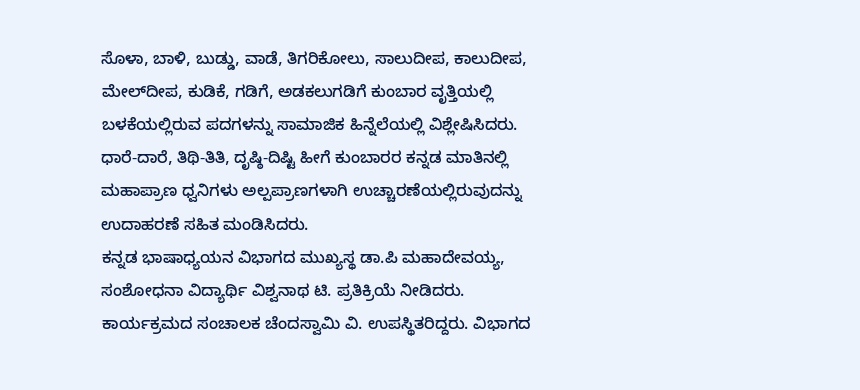ಸೊಳಾ, ಬಾಳಿ, ಬುಡ್ಡು, ವಾಡೆ, ತಿಗರಿಕೋಲು, ಸಾಲುದೀಪ, ಕಾಲುದೀಪ, ಮೇಲ್‍ದೀಪ, ಕುಡಿಕೆ, ಗಡಿಗೆ, ಅಡಕಲುಗಡಿಗೆ ಕುಂಬಾರ ವೃತ್ತಿಯಲ್ಲಿ ಬಳಕೆಯಲ್ಲಿರುವ ಪದಗಳನ್ನು ಸಾಮಾಜಿಕ ಹಿನ್ನೆಲೆಯಲ್ಲಿ ವಿಶ್ಲೇಷಿಸಿದರು. ಧಾರೆ-ದಾರೆ, ತಿಥಿ-ತಿತಿ, ದೃಷ್ಠಿ-ದಿಷ್ಟಿ ಹೀಗೆ ಕುಂಬಾರರ ಕನ್ನಡ ಮಾತಿನಲ್ಲಿ ಮಹಾಪ್ರಾಣ ಧ್ವನಿಗಳು ಅಲ್ಪಪ್ರಾಣಗಳಾಗಿ ಉಚ್ಚಾರಣೆಯಲ್ಲಿರುವುದನ್ನು ಉದಾಹರಣೆ ಸಹಿತ ಮಂಡಿಸಿದರು.
ಕನ್ನಡ ಭಾಷಾಧ್ಯಯನ ವಿಭಾಗದ ಮುಖ್ಯಸ್ಥ ಡಾ.ಪಿ ಮಹಾದೇವಯ್ಯ, ಸಂಶೋಧನಾ ವಿದ್ಯಾರ್ಥಿ ವಿಶ್ವನಾಥ ಟಿ. ಪ್ರತಿಕ್ರಿಯೆ ನೀಡಿದರು. ಕಾರ್ಯಕ್ರಮದ ಸಂಚಾಲಕ ಚೆಂದಸ್ವಾಮಿ ವಿ. ಉಪಸ್ಥಿತರಿದ್ದರು. ವಿಭಾಗದ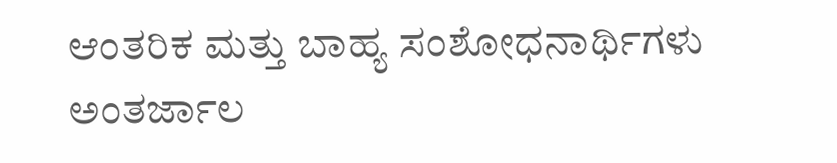ಆಂತರಿಕ ಮತ್ತು ಬಾಹ್ಯ ಸಂಶೋಧನಾರ್ಥಿಗಳು ಅಂತರ್ಜಾಲ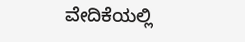ವೇದಿಕೆಯಲ್ಲಿ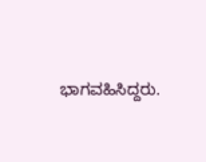ಭಾಗವಹಿಸಿದ್ದರು.